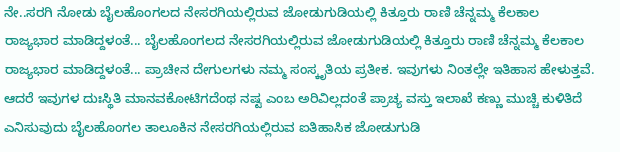ನೇ..ಸರಗಿ ನೋಡು ಬೈಲಹೊಂಗಲದ ನೇಸರಗಿಯಲ್ಲಿರುವ ಜೋಡುಗುಡಿಯಲ್ಲಿ ಕಿತ್ತೂರು ರಾಣಿ ಚೆನ್ನಮ್ಮ ಕೆಲಕಾಲ ರಾಜ್ಯಭಾರ ಮಾಡಿದ್ದಳಂತೆ... ಬೈಲಹೊಂಗಲದ ನೇಸರಗಿಯಲ್ಲಿರುವ ಜೋಡುಗುಡಿಯಲ್ಲಿ ಕಿತ್ತೂರು ರಾಣಿ ಚೆನ್ನಮ್ಮ ಕೆಲಕಾಲ ರಾಜ್ಯಭಾರ ಮಾಡಿದ್ದಳಂತೆ... ಪ್ರಾಚೀನ ದೇಗುಲಗಳು ನಮ್ಮ ಸಂಸ್ಕೃತಿಯ ಪ್ರತೀಕ. ಇವುಗಳು ನಿಂತಲ್ಲೇ ಇತಿಹಾಸ ಹೇಳುತ್ತವೆ. ಆದರೆ ಇವುಗಳ ದುಃಸ್ಥಿತಿ ಮಾನವಕೋಟಿಗದೆಂಥ ನಷ್ಟ ಎಂಬ ಅರಿವಿಲ್ಲದಂತೆ ಪ್ರಾಚ್ಯ ವಸ್ತು ಇಲಾಖೆ ಕಣ್ಣು ಮುಚ್ಚಿ ಕುಳಿತಿದೆ ಎನಿಸುವುದು ಬೈಲಹೊಂಗಲ ತಾಲೂಕಿನ ನೇಸರಗಿಯಲ್ಲಿರುವ ಐತಿಹಾಸಿಕ ಜೋಡುಗುಡಿ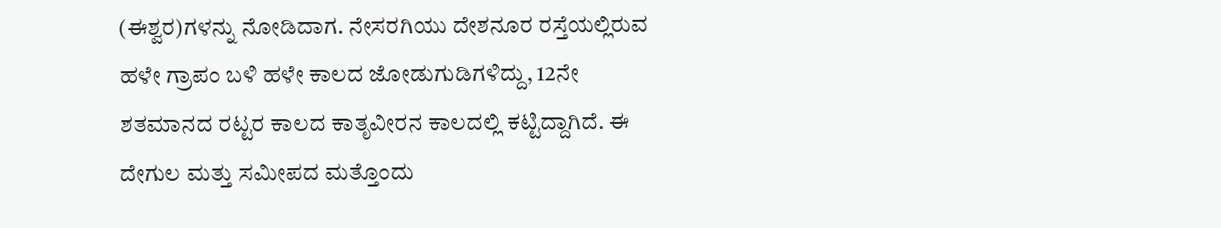(ಈಶ್ವರ)ಗಳನ್ನು ನೋಡಿದಾಗ. ನೇಸರಗಿಯು ದೇಶನೂರ ರಸ್ತೆಯಲ್ಲಿರುವ ಹಳೇ ಗ್ರಾಪಂ ಬಳಿ ಹಳೇ ಕಾಲದ ಜೋಡುಗುಡಿಗಳಿದ್ದು, 12ನೇ ಶತಮಾನದ ರಟ್ಟರ ಕಾಲದ ಕಾತೃವೀರನ ಕಾಲದಲ್ಲಿ ಕಟ್ಟಿದ್ದಾಗಿದೆ. ಈ ದೇಗುಲ ಮತ್ತು ಸಮೀಪದ ಮತ್ತೊಂದು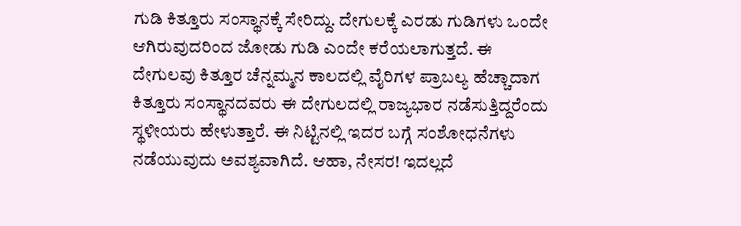ಗುಡಿ ಕಿತ್ತೂರು ಸಂಸ್ಥಾನಕ್ಕೆ ಸೇರಿದ್ದು. ದೇಗುಲಕ್ಕೆ ಎರಡು ಗುಡಿಗಳು ಒಂದೇ ಆಗಿರುವುದರಿಂದ ಜೋಡು ಗುಡಿ ಎಂದೇ ಕರೆಯಲಾಗುತ್ತದೆ. ಈ ದೇಗುಲವು ಕಿತ್ತೂರ ಚೆನ್ನಮ್ಮನ ಕಾಲದಲ್ಲಿ ವೈರಿಗಳ ಪ್ರಾಬಲ್ಯ ಹೆಚ್ಚಾದಾಗ ಕಿತ್ತೂರು ಸಂಸ್ಥಾನದವರು ಈ ದೇಗುಲದಲ್ಲಿ ರಾಜ್ಯಭಾರ ನಡೆಸುತ್ತಿದ್ದರೆಂದು ಸ್ಥಳೀಯರು ಹೇಳುತ್ತಾರೆ. ಈ ನಿಟ್ಟಿನಲ್ಲಿ ಇದರ ಬಗ್ಗೆ ಸಂಶೋಧನೆಗಳು ನಡೆಯುವುದು ಅವಶ್ಯವಾಗಿದೆ. ಆಹಾ, ನೇಸರ! ಇದಲ್ಲದೆ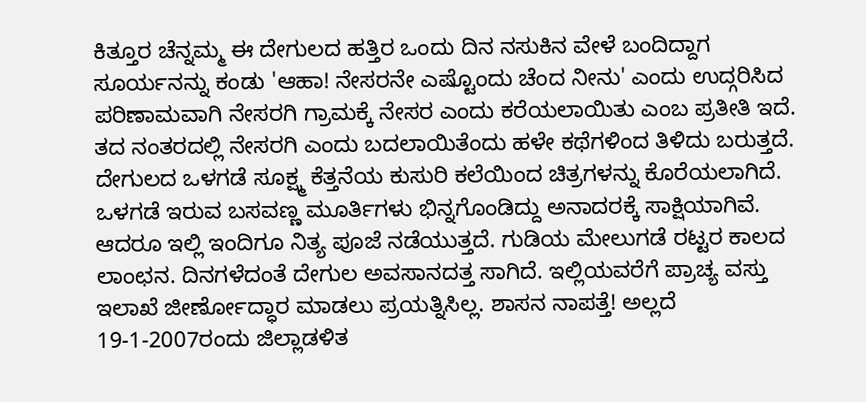ಕಿತ್ತೂರ ಚೆನ್ನಮ್ಮ ಈ ದೇಗುಲದ ಹತ್ತಿರ ಒಂದು ದಿನ ನಸುಕಿನ ವೇಳೆ ಬಂದಿದ್ದಾಗ ಸೂರ್ಯನನ್ನು ಕಂಡು 'ಆಹಾ! ನೇಸರನೇ ಎಷ್ಟೊಂದು ಚೆಂದ ನೀನು' ಎಂದು ಉದ್ಗರಿಸಿದ ಪರಿಣಾಮವಾಗಿ ನೇಸರಗಿ ಗ್ರಾಮಕ್ಕೆ ನೇಸರ ಎಂದು ಕರೆಯಲಾಯಿತು ಎಂಬ ಪ್ರತೀತಿ ಇದೆ. ತದ ನಂತರದಲ್ಲಿ ನೇಸರಗಿ ಎಂದು ಬದಲಾಯಿತೆಂದು ಹಳೇ ಕಥೆಗಳಿಂದ ತಿಳಿದು ಬರುತ್ತದೆ. ದೇಗುಲದ ಒಳಗಡೆ ಸೂಕ್ಷ್ಮ ಕೆತ್ತನೆಯ ಕುಸುರಿ ಕಲೆಯಿಂದ ಚಿತ್ರಗಳನ್ನು ಕೊರೆಯಲಾಗಿದೆ. ಒಳಗಡೆ ಇರುವ ಬಸವಣ್ಣ ಮೂರ್ತಿಗಳು ಭಿನ್ನಗೊಂಡಿದ್ದು ಅನಾದರಕ್ಕೆ ಸಾಕ್ಷಿಯಾಗಿವೆ. ಆದರೂ ಇಲ್ಲಿ ಇಂದಿಗೂ ನಿತ್ಯ ಪೂಜೆ ನಡೆಯುತ್ತದೆ. ಗುಡಿಯ ಮೇಲುಗಡೆ ರಟ್ಟರ ಕಾಲದ ಲಾಂಛನ. ದಿನಗಳೆದಂತೆ ದೇಗುಲ ಅವಸಾನದತ್ತ ಸಾಗಿದೆ. ಇಲ್ಲಿಯವರೆಗೆ ಪ್ರಾಚ್ಯ ವಸ್ತು ಇಲಾಖೆ ಜೀರ್ಣೋದ್ಧಾರ ಮಾಡಲು ಪ್ರಯತ್ನಿಸಿಲ್ಲ. ಶಾಸನ ನಾಪತ್ತೆ! ಅಲ್ಲದೆ 19-1-2007ರಂದು ಜಿಲ್ಲಾಡಳಿತ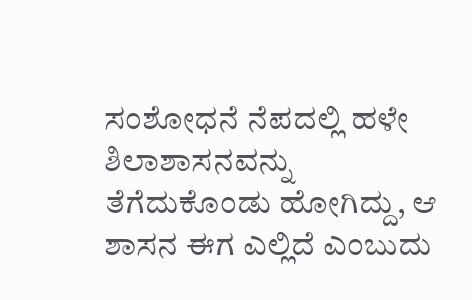ಸಂಶೋಧನೆ ನೆಪದಲ್ಲಿ ಹಳೇ ಶಿಲಾಶಾಸನವನ್ನು ತೆಗೆದುಕೊಂಡು ಹೋಗಿದ್ದು, ಆ ಶಾಸನ ಈಗ ಎಲ್ಲಿದೆ ಎಂಬುದು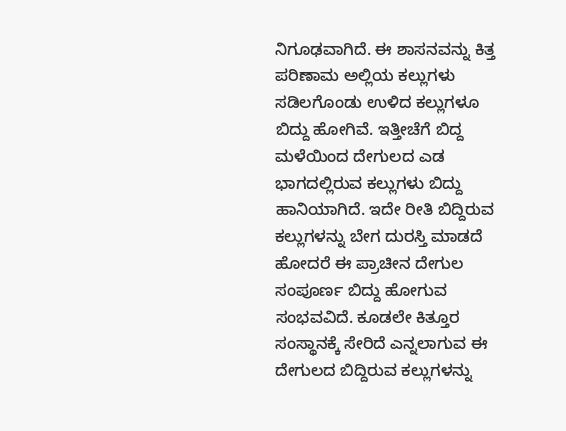ನಿಗೂಢವಾಗಿದೆ. ಈ ಶಾಸನವನ್ನು ಕಿತ್ತ ಪರಿಣಾಮ ಅಲ್ಲಿಯ ಕಲ್ಲುಗಳು ಸಡಿಲಗೊಂಡು ಉಳಿದ ಕಲ್ಲುಗಳೂ ಬಿದ್ದು ಹೋಗಿವೆ. ಇತ್ತೀಚೆಗೆ ಬಿದ್ದ ಮಳೆಯಿಂದ ದೇಗುಲದ ಎಡ ಭಾಗದಲ್ಲಿರುವ ಕಲ್ಲುಗಳು ಬಿದ್ದು ಹಾನಿಯಾಗಿದೆ. ಇದೇ ರೀತಿ ಬಿದ್ದಿರುವ ಕಲ್ಲುಗಳನ್ನು ಬೇಗ ದುರಸ್ತಿ ಮಾಡದೆ ಹೋದರೆ ಈ ಪ್ರಾಚೀನ ದೇಗುಲ ಸಂಪೂರ್ಣ ಬಿದ್ದು ಹೋಗುವ ಸಂಭವವಿದೆ. ಕೂಡಲೇ ಕಿತ್ತೂರ ಸಂಸ್ಥಾನಕ್ಕೆ ಸೇರಿದೆ ಎನ್ನಲಾಗುವ ಈ ದೇಗುಲದ ಬಿದ್ದಿರುವ ಕಲ್ಲುಗಳನ್ನು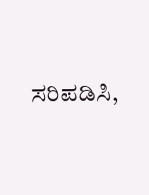ಸರಿಪಡಿಸಿ,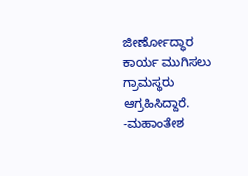ಜೀರ್ಣೋದ್ಧಾರ ಕಾರ್ಯ ಮುಗಿಸಲು ಗ್ರಾಮಸ್ಥರು ಆಗ್ರಹಿಸಿದ್ದಾರೆ. -ಮಹಾಂತೇಶ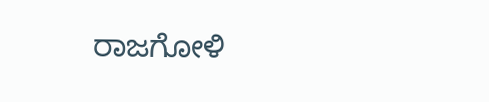ರಾಜಗೋಳಿ